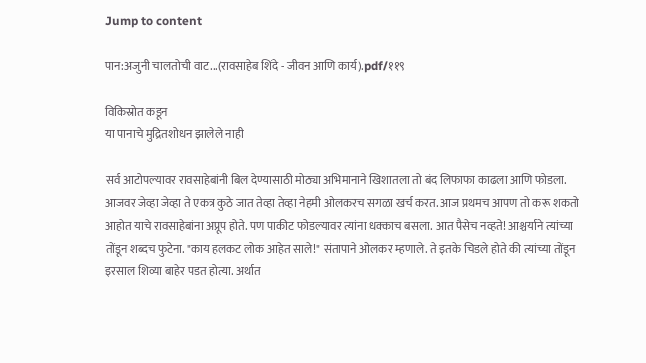Jump to content

पान:अजुनी चालतोची वाट...(रावसाहेब शिंदे - जीवन आणि कार्य).pdf/११९

विकिस्रोत कडून
या पानाचे मुद्रितशोधन झालेले नाही

सर्व आटोपल्यावर रावसाहेबांनी बिल देण्यासाठी मोठ्या अभिमानाने खिशातला तो बंद लिफाफा काढला आणि फोडला. आजवर जेव्हा जेव्हा ते एकत्र कुठे जात तेव्हा तेव्हा नेहमी ओलकरच सगळा खर्च करत. आज प्रथमच आपण तो करू शकतो आहोत याचे रावसाहेबांना अप्रूप होते. पण पाकीट फोडल्यावर त्यांना धक्काच बसला. आत पैसेच नव्हते! आश्चर्याने त्यांच्या तोंडून शब्दच फुटेना. "काय हलकट लोक आहेत साले!" संतापाने ओलकर म्हणाले. ते इतके चिडले होते की त्यांच्या तोंडून इरसाल शिव्या बाहेर पडत होत्या. अर्थात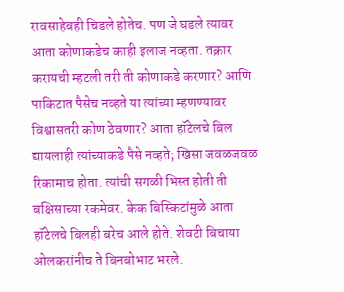रावसाहेबही चिडले होतेच. पण जे घडले त्यावर आता कोणाकडेच काही इलाज नव्हता. तक्रार करायची म्हटली तरी ती कोणाकडे करणार? आणि पाकिटात पैसेच नव्हते या त्यांच्या म्हणण्यावर विश्वासतरी कोण ठेवणार? आता हॉटेलचे बिल द्यायलाही त्यांच्याकडे पैसे नव्हते; खिसा जवळजवळ रिकामाच होता. त्यांची सगळी भिस्त होती ती बक्षिसाच्या रकमेवर. केक बिस्किटांमुळे आता हॉटेलचे बिलही बरेच आले होते. शेवटी बिचाया ओलकरांनीच ते बिनबोभाट भरले.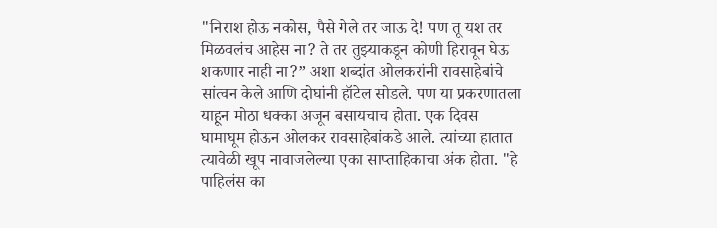"निराश होऊ नकोस, पैसे गेले तर जाऊ दे! पण तू यश तर मिळवलंच आहेस ना? ते तर तुझ्याकडून कोणी हिरावून घेऊ शकणार नाही ना?” अशा शब्दांत ओलकरांनी रावसाहेबांचे सांत्वन केले आणि दोघांनी हॉटेल सोडले. पण या प्रकरणातला याहून मोठा धक्का अजून बसायचाच होता. एक दिवस घामाघूम होऊन ओलकर रावसाहेबांकडे आले. त्यांच्या हातात त्यावेळी खूप नावाजलेल्या एका साप्ताहिकाचा अंक होता. "हे पाहिलंस का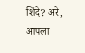शिंदे? अरे, आपला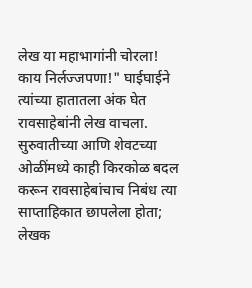लेख या महाभागांनी चोरला! काय निर्लज्जपणा!" घाईघाईने त्यांच्या हातातला अंक घेत रावसाहेबांनी लेख वाचला. सुरुवातीच्या आणि शेवटच्या ओळींमध्ये काही किरकोळ बदल करून रावसाहेबांचाच निबंध त्या साप्ताहिकात छापलेला होता; लेखक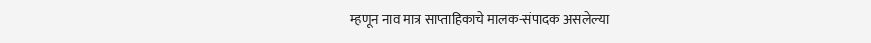म्हणून नाव मात्र साप्ताहिकाचे मालक-संपादक असलेल्या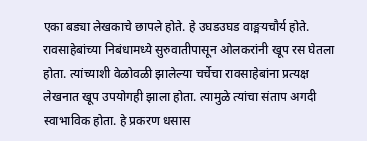एका बड्या लेखकाचे छापले होते. हे उघडउघड वाङ्मयचौर्य होते. रावसाहेबांच्या निबंधामध्ये सुरुवातीपासून ओलकरांनी खूप रस घेतला होता. त्यांच्याशी वेळोवळी झालेल्या चर्चेचा रावसाहेबांना प्रत्यक्ष लेखनात खूप उपयोगही झाला होता. त्यामुळे त्यांचा संताप अगदी स्वाभाविक होता. हे प्रकरण धसास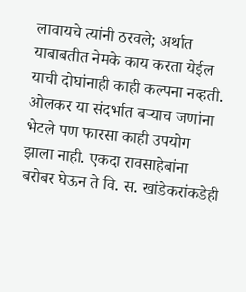लावायचे त्यांनी ठरवले; अर्थात याबाबतीत नेमके काय करता येईल याची दोघांनाही काही कल्पना नव्हती. ओलकर या संदर्भात बऱ्याच जणांना भेटले पण फारसा काही उपयोग झाला नाही. एकदा रावसाहेबांना बरोबर घेऊन ते वि. स. खांडेकरांकडेही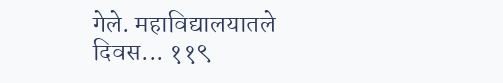गेले. महाविद्यालयातले दिवस... ११९